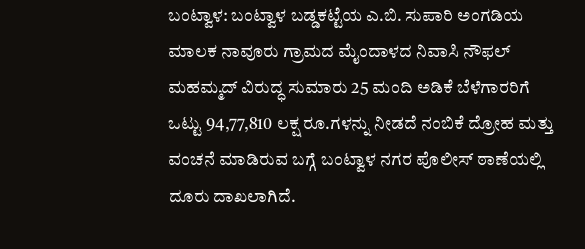ಬಂಟ್ವಾಳ: ಬಂಟ್ವಾಳ ಬಡ್ಡಕಟ್ಟೆಯ ಎ.ಬಿ. ಸುಪಾರಿ ಅಂಗಡಿಯ ಮಾಲಕ ನಾವೂರು ಗ್ರಾಮದ ಮೈಂದಾಳದ ನಿವಾಸಿ ನೌಫಲ್‌ ಮಹಮ್ಮದ್‌ ವಿರುದ್ಧ ಸುಮಾರು 25 ಮಂದಿ ಅಡಿಕೆ ಬೆಳೆಗಾರರಿಗೆ ಒಟ್ಟು 94,77,810 ಲಕ್ಷ ರೂ.ಗಳನ್ನು ನೀಡದೆ ನಂಬಿಕೆ ದ್ರೋಹ ಮತ್ತು ವಂಚನೆ ಮಾಡಿರುವ ಬಗ್ಗೆ ಬಂಟ್ವಾಳ ನಗರ ಪೊಲೀಸ್‌ ಠಾಣೆಯಲ್ಲಿ ದೂರು ದಾಖಲಾಗಿದೆ.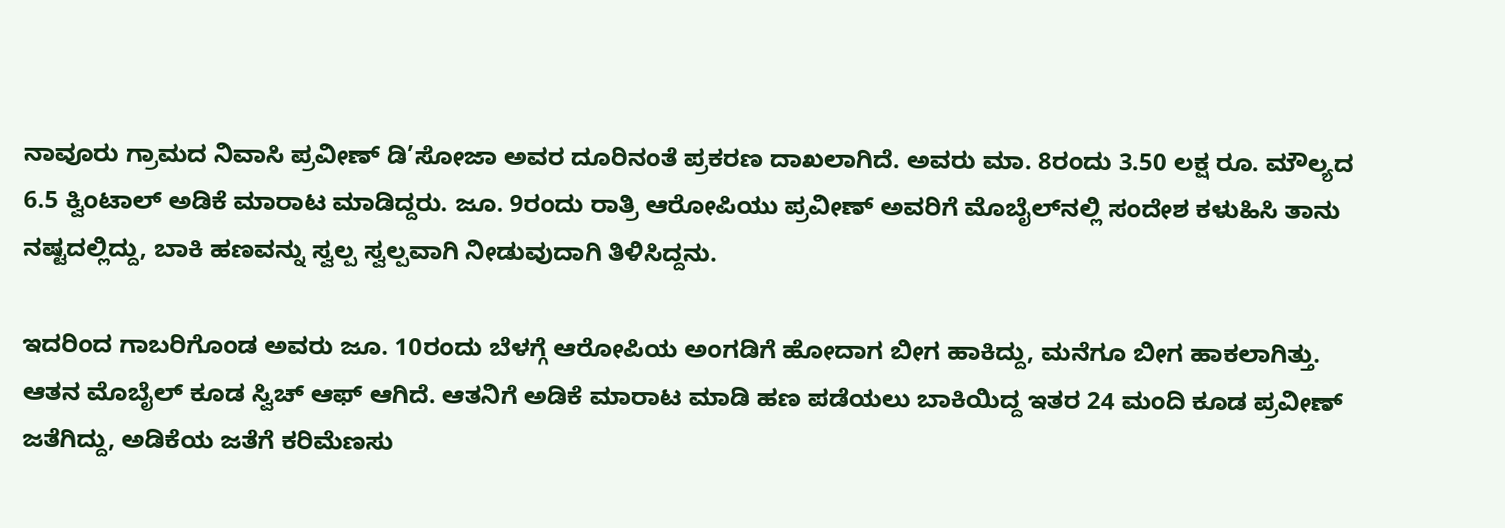ನಾವೂರು ಗ್ರಾಮದ ನಿವಾಸಿ ಪ್ರವೀಣ್‌ ಡಿ’ಸೋಜಾ ಅವರ ದೂರಿನಂತೆ ಪ್ರಕರಣ ದಾಖಲಾಗಿದೆ. ಅವರು ಮಾ. 8ರಂದು 3.50 ಲಕ್ಷ ರೂ. ಮೌಲ್ಯದ 6.5 ಕ್ವಿಂಟಾಲ್‌ ಅಡಿಕೆ ಮಾರಾಟ ಮಾಡಿದ್ದರು. ಜೂ. 9ರಂದು ರಾತ್ರಿ ಆರೋಪಿಯು ಪ್ರವೀಣ್‌ ಅವರಿಗೆ ಮೊಬೈಲ್‌ನಲ್ಲಿ ಸಂದೇಶ ಕಳುಹಿಸಿ ತಾನು ನಷ್ಟದಲ್ಲಿದ್ದು, ಬಾಕಿ ಹಣವನ್ನು ಸ್ವಲ್ಪ ಸ್ವಲ್ಪವಾಗಿ ನೀಡುವುದಾಗಿ ತಿಳಿಸಿದ್ದನು.

ಇದರಿಂದ ಗಾಬರಿಗೊಂಡ ಅವರು ಜೂ. 10ರಂದು ಬೆಳಗ್ಗೆ ಆರೋಪಿಯ ಅಂಗಡಿಗೆ ಹೋದಾಗ ಬೀಗ ಹಾಕಿದ್ದು, ಮನೆಗೂ ಬೀಗ ಹಾಕಲಾಗಿತ್ತು. ಆತನ ಮೊಬೈಲ್‌ ಕೂಡ ಸ್ವಿಚ್‌ ಆಫ್‌ ಆಗಿದೆ. ಆತನಿಗೆ ಅಡಿಕೆ ಮಾರಾಟ ಮಾಡಿ ಹಣ ಪಡೆಯಲು ಬಾಕಿಯಿದ್ದ ಇತರ 24 ಮಂದಿ ಕೂಡ ಪ್ರವೀಣ್‌ ಜತೆಗಿದ್ದು, ಅಡಿಕೆಯ ಜತೆಗೆ ಕರಿಮೆಣಸು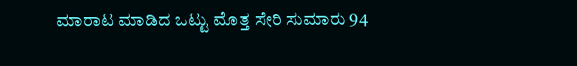ಮಾರಾಟ ಮಾಡಿದ ಒಟ್ಟು ಮೊತ್ತ ಸೇರಿ ಸುಮಾರು 94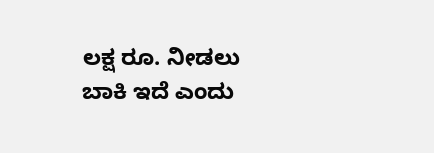ಲಕ್ಷ ರೂ. ನೀಡಲು ಬಾಕಿ ಇದೆ ಎಂದು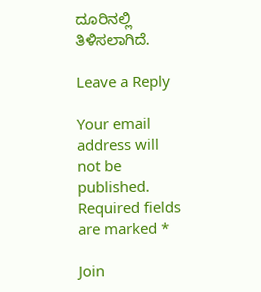ದೂರಿನಲ್ಲಿ ತಿಳಿಸಲಾಗಿದೆ.

Leave a Reply

Your email address will not be published. Required fields are marked *

Join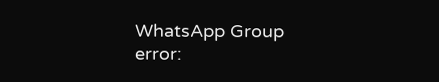WhatsApp Group
error: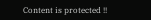Content is protected !!